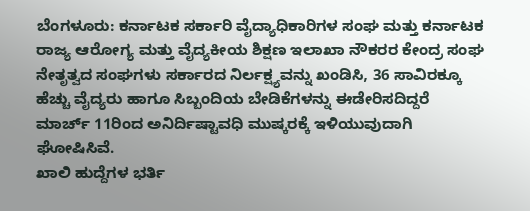ಬೆಂಗಳೂರು: ಕರ್ನಾಟಕ ಸರ್ಕಾರಿ ವೈದ್ಯಾಧಿಕಾರಿಗಳ ಸಂಘ ಮತ್ತು ಕರ್ನಾಟಕ ರಾಜ್ಯ ಆರೋಗ್ಯ ಮತ್ತು ವೈದ್ಯಕೀಯ ಶಿಕ್ಷಣ ಇಲಾಖಾ ನೌಕರರ ಕೇಂದ್ರ ಸಂಘ ನೇತೃತ್ವದ ಸಂಘಗಳು ಸರ್ಕಾರದ ನಿರ್ಲಕ್ಷ್ಯವನ್ನು ಖಂಡಿಸಿ, 36 ಸಾವಿರಕ್ಕೂ ಹೆಚ್ಚು ವೈದ್ಯರು ಹಾಗೂ ಸಿಬ್ಬಂದಿಯ ಬೇಡಿಕೆಗಳನ್ನು ಈಡೇರಿಸದಿದ್ದರೆ ಮಾರ್ಚ್ 11ರಿಂದ ಅನಿರ್ದಿಷ್ಟಾವಧಿ ಮುಷ್ಕರಕ್ಕೆ ಇಳಿಯುವುದಾಗಿ ಘೋಷಿಸಿವೆ.
ಖಾಲಿ ಹುದ್ದೆಗಳ ಭರ್ತಿ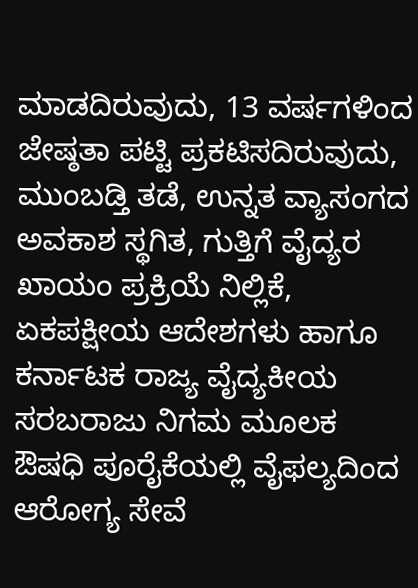ಮಾಡದಿರುವುದು, 13 ವರ್ಷಗಳಿಂದ ಜೇಷ್ಠತಾ ಪಟ್ಟಿ ಪ್ರಕಟಿಸದಿರುವುದು, ಮುಂಬಡ್ತಿ ತಡೆ, ಉನ್ನತ ವ್ಯಾಸಂಗದ ಅವಕಾಶ ಸ್ಥಗಿತ, ಗುತ್ತಿಗೆ ವೈದ್ಯರ ಖಾಯಂ ಪ್ರಕ್ರಿಯೆ ನಿಲ್ಲಿಕೆ, ಏಕಪಕ್ಷೀಯ ಆದೇಶಗಳು ಹಾಗೂ ಕರ್ನಾಟಕ ರಾಜ್ಯ ವೈದ್ಯಕೀಯ ಸರಬರಾಜು ನಿಗಮ ಮೂಲಕ ಔಷಧಿ ಪೂರೈಕೆಯಲ್ಲಿ ವೈಫಲ್ಯದಿಂದ ಆರೋಗ್ಯ ಸೇವೆ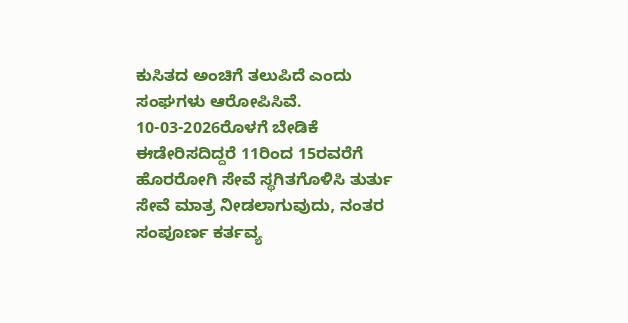ಕುಸಿತದ ಅಂಚಿಗೆ ತಲುಪಿದೆ ಎಂದು ಸಂಘಗಳು ಆರೋಪಿಸಿವೆ. 10-03-2026ರೊಳಗೆ ಬೇಡಿಕೆ ಈಡೇರಿಸದಿದ್ದರೆ 11ರಿಂದ 15ರವರೆಗೆ ಹೊರರೋಗಿ ಸೇವೆ ಸ್ಥಗಿತಗೊಳಿಸಿ ತುರ್ತು ಸೇವೆ ಮಾತ್ರ ನೀಡಲಾಗುವುದು, ನಂತರ ಸಂಪೂರ್ಣ ಕರ್ತವ್ಯ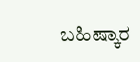ಬಹಿಷ್ಕಾರ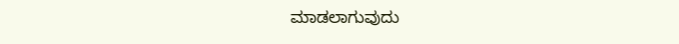ಮಾಡಲಾಗುವುದು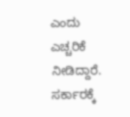ಎಂದು ಎಚ್ಚರಿಕೆ ನೀಡಿದ್ದಾರೆ.
ಸರ್ಕಾರಕ್ಕೆ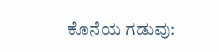ಕೊನೆಯ ಗಡುವು: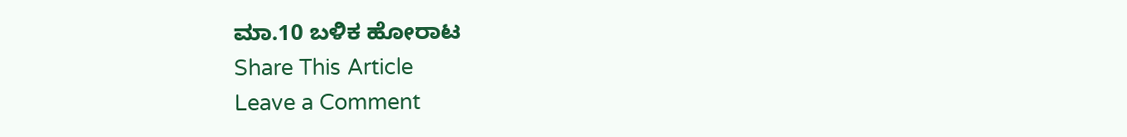ಮಾ.10 ಬಳಿಕ ಹೋರಾಟ
Share This Article
Leave a Comment